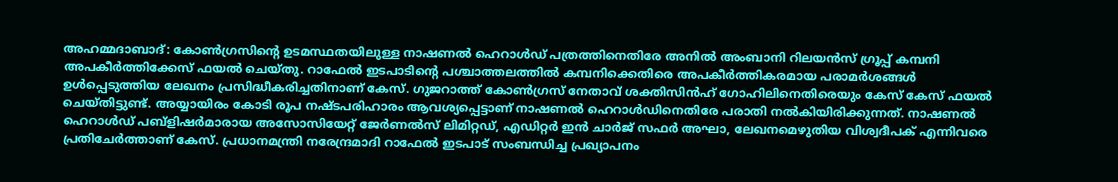അഹമ്മദാബാദ്: കോൺഗ്രസിന്റെ ഉടമസ്ഥതയിലുള്ള നാഷണൽ ഹെറാൾഡ് പത്രത്തിനെതിരേ അനിൽ അംബാനി റിലയൻസ് ഗ്രൂപ്പ് കമ്പനി അപകീർത്തിക്കേസ് ഫയൽ ചെയ്തു. റാഫേൽ ഇടപാടിന്റെ പശ്ചാത്തലത്തിൽ കമ്പനിക്കെതിരെ അപകീർത്തികരമായ പരാമർശങ്ങൾ ഉൾപ്പെടുത്തിയ ലേഖനം പ്രസിദ്ധീകരിച്ചതിനാണ് കേസ്. ഗുജറാത്ത് കോൺഗ്രസ് നേതാവ് ശക്തിസിൻഹ് ഗോഹിലിനെതിരെയും കേസ് കേസ് ഫയൽ ചെയ്തിട്ടുണ്ട്. അയ്യായിരം കോടി രൂപ നഷ്ടപരിഹാരം ആവശ്യപ്പെട്ടാണ് നാഷണൽ ഹെറാൾഡിനെതിരേ പരാതി നൽകിയിരിക്കുന്നത്. നാഷണൽ ഹെറാൾഡ് പബ്ളിഷർമാരായ അസോസിയേറ്റ് ജേർണൽസ് ലിമിറ്റഡ്, എഡിറ്റർ ഇൻ ചാർജ് സഫർ അഘാ, ലേഖനമെഴുതിയ വിശ്വദീപക് എന്നിവരെ പ്രതിചേർത്താണ് കേസ്. പ്രധാനമന്ത്രി നരേന്ദ്രമാദി റാഫേൽ ഇടപാട് സംബന്ധിച്ച പ്രഖ്യാപനം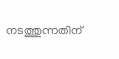നടത്തുന്നതിന്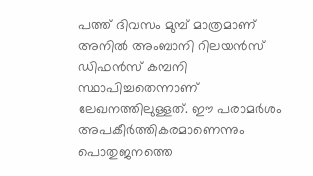പത്ത് ദിവസം മുമ്പ് മാത്രമാണ് അനിൽ അംബാനി റിലയൻസ് ഡിഫൻസ് കമ്പനി സ്ഥാപിച്ചതെന്നാണ് ലേഖനത്തിലുള്ളത്. ഈ പരാമർശം അപകീർത്തികരമാണെന്നും പൊതുജനത്തെ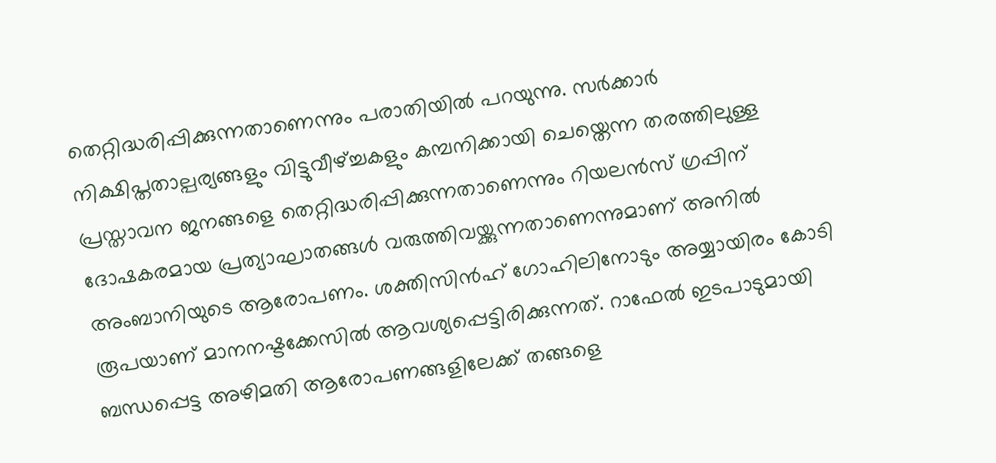തെറ്റിദ്ധരിപ്പിക്കുന്നതാണെന്നും പരാതിയിൽ പറയുന്നു. സർക്കാർ നിക്ഷിപ്തതാല്പര്യങ്ങളും വിട്ടുവീഴ്ച്ചകളും കമ്പനിക്കായി ചെയ്തെന്ന തരത്തിലുള്ള പ്രസ്താവന ജനങ്ങളെ തെറ്റിദ്ധരിപ്പിക്കുന്നതാണെന്നും റിയലൻസ് ഗ്രപ്പിന് ദോഷകരമായ പ്രത്യാഘാതങ്ങൾ വരുത്തിവയ്ക്കുന്നതാണെന്നുമാണ് അനിൽ അംബാനിയുടെ ആരോപണം. ശക്തിസിൻഹ് ഗോഹിലിനോടും അയ്യായിരം കോടി രൂപയാണ് മാനനഷ്ടക്കേസിൽ ആവശ്യപ്പെട്ടിരിക്കുന്നത്. റാഫേൽ ഇടപാടുമായി ബന്ധപ്പെട്ട അഴിമതി ആരോപണങ്ങളിലേക്ക് തങ്ങളെ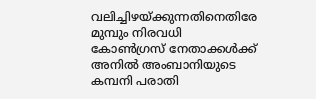വലിച്ചിഴയ്ക്കുന്നതിനെതിരേ മുമ്പും നിരവധി കോൺഗ്രസ് നേതാക്കൾക്ക് അനിൽ അംബാനിയുടെ കമ്പനി പരാതി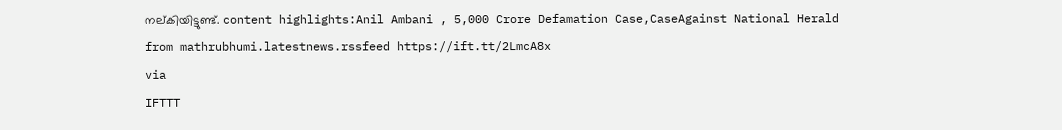നല്കിയിട്ടുണ്ട്. content highlights:Anil Ambani , 5,000 Crore Defamation Case,CaseAgainst National Herald
from mathrubhumi.latestnews.rssfeed https://ift.tt/2LmcA8x
via
IFTTT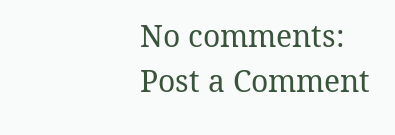No comments:
Post a Comment